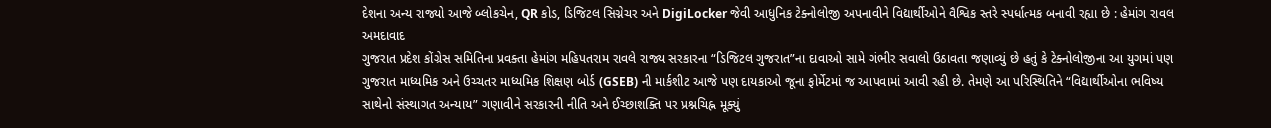દેશના અન્ય રાજ્યો આજે બ્લોકચેન, QR કોડ, ડિજિટલ સિગ્નેચર અને DigiLocker જેવી આધુનિક ટેક્નોલોજી અપનાવીને વિદ્યાર્થીઓને વૈશ્વિક સ્તરે સ્પર્ધાત્મક બનાવી રહ્યા છે : હેમાંગ રાવલ
અમદાવાદ
ગુજરાત પ્રદેશ કોંગ્રેસ સમિતિના પ્રવક્તા હેમાંગ મહિપતરામ રાવલે રાજ્ય સરકારના “ડિજિટલ ગુજરાત”ના દાવાઓ સામે ગંભીર સવાલો ઉઠાવતા જણાવ્યું છે હતું કે ટેક્નોલોજીના આ યુગમાં પણ ગુજરાત માધ્યમિક અને ઉચ્ચતર માધ્યમિક શિક્ષણ બોર્ડ (GSEB) ની માર્કશીટ આજે પણ દાયકાઓ જૂના ફોર્મેટમાં જ આપવામાં આવી રહી છે. તેમણે આ પરિસ્થિતિને “વિદ્યાર્થીઓના ભવિષ્ય સાથેનો સંસ્થાગત અન્યાય” ગણાવીને સરકારની નીતિ અને ઈચ્છાશક્તિ પર પ્રશ્નચિહ્ન મૂક્યું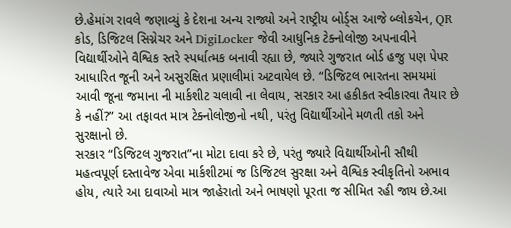છે.હેમાંગ રાવલે જણાવ્યું કે દેશના અન્ય રાજ્યો અને રાષ્ટ્રીય બોર્ડ્સ આજે બ્લોકચેન, QR કોડ, ડિજિટલ સિગ્નેચર અને DigiLocker જેવી આધુનિક ટેક્નોલોજી અપનાવીને વિદ્યાર્થીઓને વૈશ્વિક સ્તરે સ્પર્ધાત્મક બનાવી રહ્યા છે, જ્યારે ગુજરાત બોર્ડ હજુ પણ પેપર આધારિત જૂની અને અસુરક્ષિત પ્રણાલીમાં અટવાયેલ છે. “ડિજિટલ ભારતના સમયમાં આવી જૂના જમાના ની માર્કશીટ ચલાવી ના લેવાય, સરકાર આ હકીકત સ્વીકારવા તૈયાર છે કે નહીં?” આ તફાવત માત્ર ટેક્નોલોજીનો નથી, પરંતુ વિદ્યાર્થીઓને મળતી તકો અને સુરક્ષાનો છે.
સરકાર “ડિજિટલ ગુજરાત”ના મોટા દાવા કરે છે, પરંતુ જ્યારે વિદ્યાર્થીઓની સૌથી મહત્વપૂર્ણ દસ્તાવેજ એવા માર્કશીટમાં જ ડિજિટલ સુરક્ષા અને વૈશ્વિક સ્વીકૃતિનો અભાવ હોય, ત્યારે આ દાવાઓ માત્ર જાહેરાતો અને ભાષણો પૂરતા જ સીમિત રહી જાય છે.આ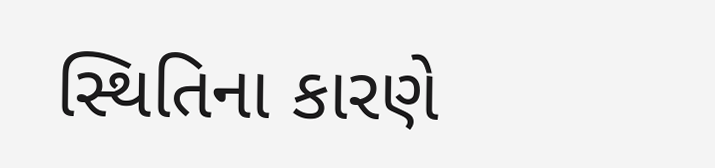સ્થિતિના કારણે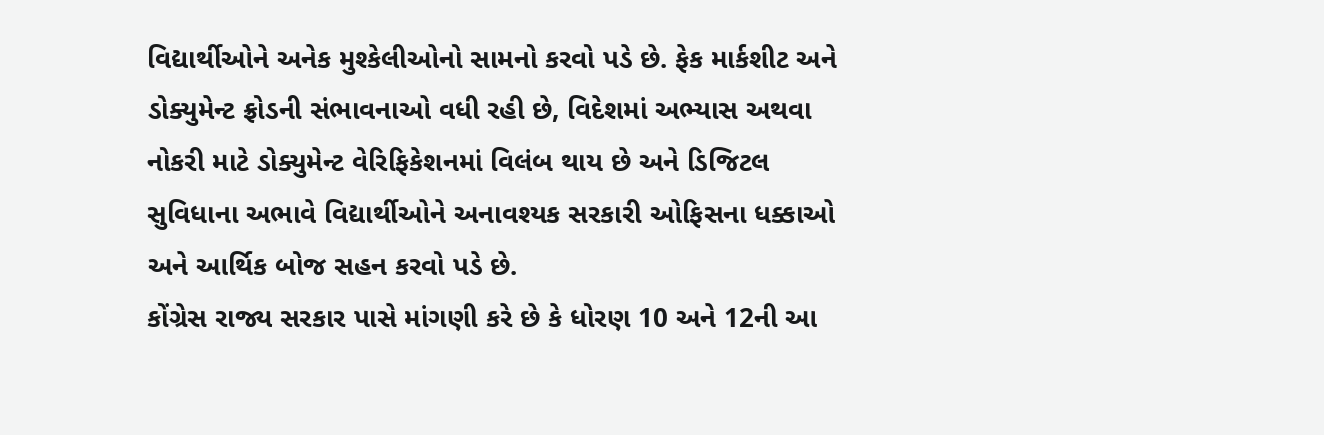વિદ્યાર્થીઓને અનેક મુશ્કેલીઓનો સામનો કરવો પડે છે. ફેક માર્કશીટ અને ડોક્યુમેન્ટ ફ્રોડની સંભાવનાઓ વધી રહી છે, વિદેશમાં અભ્યાસ અથવા નોકરી માટે ડોક્યુમેન્ટ વેરિફિકેશનમાં વિલંબ થાય છે અને ડિજિટલ સુવિધાના અભાવે વિદ્યાર્થીઓને અનાવશ્યક સરકારી ઓફિસના ધક્કાઓ અને આર્થિક બોજ સહન કરવો પડે છે.
કોંગ્રેસ રાજ્ય સરકાર પાસે માંગણી કરે છે કે ધોરણ 10 અને 12ની આ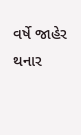વર્ષે જાહેર થનાર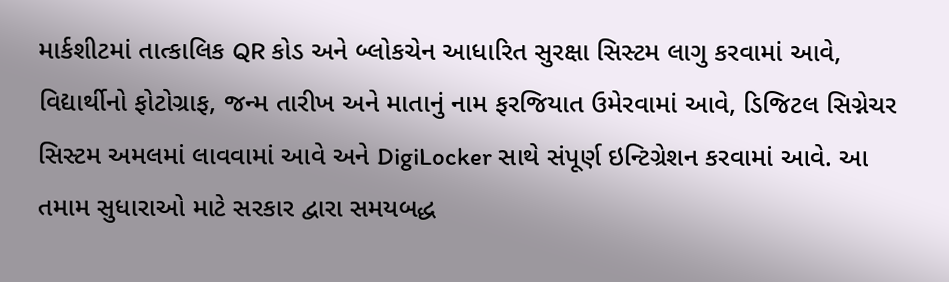માર્કશીટમાં તાત્કાલિક QR કોડ અને બ્લોકચેન આધારિત સુરક્ષા સિસ્ટમ લાગુ કરવામાં આવે, વિદ્યાર્થીનો ફોટોગ્રાફ, જન્મ તારીખ અને માતાનું નામ ફરજિયાત ઉમેરવામાં આવે, ડિજિટલ સિગ્નેચર સિસ્ટમ અમલમાં લાવવામાં આવે અને DigiLocker સાથે સંપૂર્ણ ઇન્ટિગ્રેશન કરવામાં આવે. આ તમામ સુધારાઓ માટે સરકાર દ્વારા સમયબદ્ધ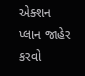એક્શન પ્લાન જાહેર કરવો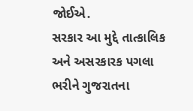જોઈએ.
સરકાર આ મુદ્દે તાત્કાલિક અને અસરકારક પગલા ભરીને ગુજરાતના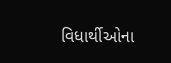વિધાર્થીઓના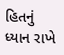હિતનું ધ્યાન રાખે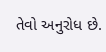તેવો અનુરોધ છે.